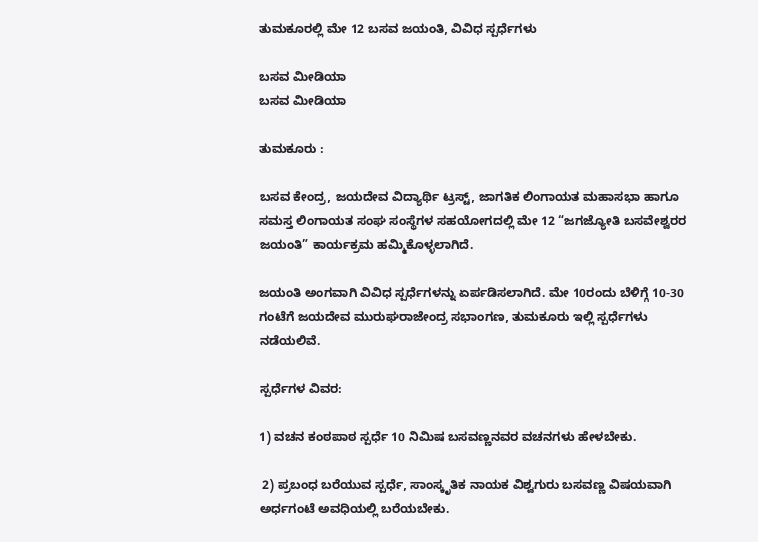ತುಮಕೂರಲ್ಲಿ ಮೇ 12 ಬಸವ ಜಯಂತಿ, ವಿವಿಧ ಸ್ಪರ್ಧೆಗಳು

ಬಸವ ಮೀಡಿಯಾ
ಬಸವ ಮೀಡಿಯಾ

ತುಮಕೂರು :

ಬಸವ ಕೇಂದ್ರ, ಜಯದೇವ ವಿದ್ಯಾರ್ಥಿ ಟ್ರಸ್ಟ್, ಜಾಗತಿಕ ಲಿಂಗಾಯತ ಮಹಾಸಭಾ ಹಾಗೂ ಸಮಸ್ತ ಲಿಂಗಾಯತ ಸಂಘ ಸಂಸ್ಥೆಗಳ ಸಹಯೋಗದಲ್ಲಿ ಮೇ 12 “ಜಗಜ್ಯೋತಿ ಬಸವೇಶ್ವರರ ಜಯಂತಿ” ಕಾರ್ಯಕ್ರಮ ಹಮ್ಮಿಕೊಳ್ಳಲಾಗಿದೆ.

ಜಯಂತಿ ಅಂಗವಾಗಿ ವಿವಿಧ ಸ್ಪರ್ಧೆಗಳನ್ನು ಏರ್ಪಡಿಸಲಾಗಿದೆ. ಮೇ 10ರಂದು ಬೆಳಿಗ್ಗೆ 10-30 ಗಂಟೆಗೆ ಜಯದೇವ ಮುರುಘರಾಜೇಂದ್ರ ಸಭಾಂಗಣ, ತುಮಕೂರು ಇಲ್ಲಿ ಸ್ಪರ್ಧೆಗಳು ನಡೆಯಲಿವೆ.

ಸ್ಪರ್ಧೆಗಳ ವಿವರ:

1) ವಚನ ಕಂಠಪಾಠ ಸ್ಪರ್ಧೆ 10 ನಿಮಿಷ ಬಸವಣ್ಣನವರ ವಚನಗಳು ಹೇಳಬೇಕು.

 2) ಪ್ರಬಂಧ ಬರೆಯುವ ಸ್ಪರ್ಧೆ, ಸಾಂಸ್ಕೃತಿಕ ನಾಯಕ ವಿಶ್ವಗುರು ಬಸವಣ್ಣ ವಿಷಯವಾಗಿ ಅರ್ಧಗಂಟೆ ಅವಧಿಯಲ್ಲಿ ಬರೆಯಬೇಕು.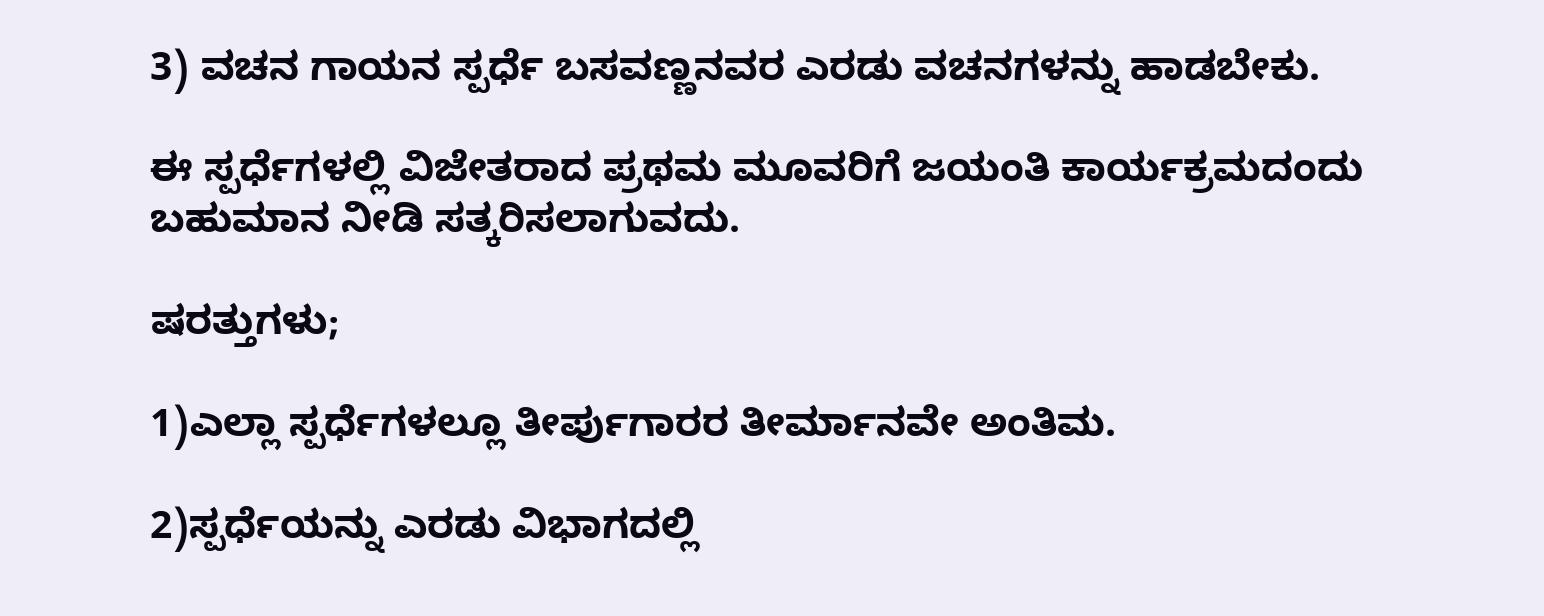3) ವಚನ ಗಾಯನ ಸ್ಪರ್ಧೆ ಬಸವಣ್ಣನವರ ಎರಡು ವಚನಗಳನ್ನು ಹಾಡಬೇಕು.

ಈ ಸ್ಪರ್ಧೆಗಳಲ್ಲಿ ವಿಜೇತರಾದ ಪ್ರಥಮ ಮೂವರಿಗೆ ಜಯಂತಿ ಕಾರ್ಯಕ್ರಮದಂದು ಬಹುಮಾನ ನೀಡಿ ಸತ್ಕರಿಸಲಾಗುವದು.

ಷರತ್ತುಗಳು;

1)ಎಲ್ಲಾ ಸ್ಪರ್ಧೆಗಳಲ್ಲೂ ತೀರ್ಪುಗಾರರ ತೀರ್ಮಾನವೇ ಅಂತಿಮ.

2)ಸ್ಪರ್ಧೆಯನ್ನು ಎರಡು ವಿಭಾಗದಲ್ಲಿ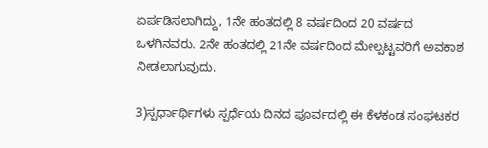ಏರ್ಪಡಿಸಲಾಗಿದ್ದು, 1ನೇ ಹಂತದಲ್ಲಿ 8 ವರ್ಷದಿಂದ 20 ವರ್ಷದ ಒಳಗಿನವರು. 2ನೇ ಹಂತದಲ್ಲಿ 21ನೇ ವರ್ಷದಿಂದ ಮೇಲ್ಪಟ್ಟವರಿಗೆ ಅವಕಾಶ ನೀಡಲಾಗುವುದು.

3)ಸ್ಪರ್ಧಾರ್ಥಿಗಳು ಸ್ಪರ್ಧೆಯ ದಿನದ ಪೂರ್ವದಲ್ಲಿ ಈ ಕೆಳಕಂಡ ಸಂಘಟಕರ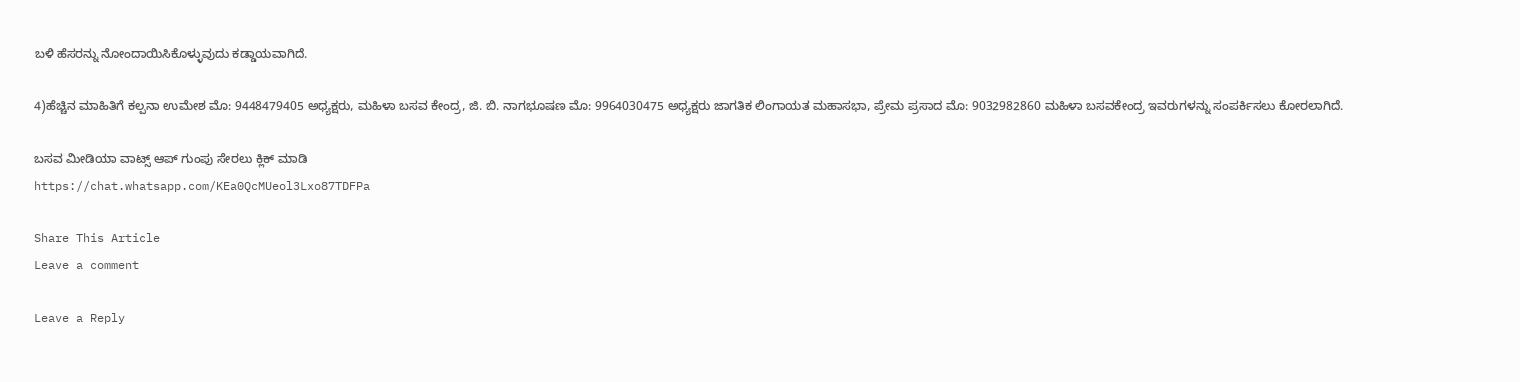ಬಳಿ ಹೆಸರನ್ನು ನೋಂದಾಯಿಸಿಕೊಳ್ಳುವುದು ಕಡ್ಡಾಯವಾಗಿದೆ.

4)ಹೆಚ್ಚಿನ ಮಾಹಿತಿಗೆ ಕಲ್ಪನಾ ಉಮೇಶ ಮೊ: 9448479405 ಅಧ್ಯಕ್ಷರು, ಮಹಿಳಾ ಬಸವ ಕೇಂದ್ರ, ಜಿ. ಬಿ. ನಾಗಭೂಷಣ ಮೊ: 9964030475 ಅಧ್ಯಕ್ಷರು ಜಾಗತಿಕ ಲಿಂಗಾಯತ ಮಹಾಸಭಾ, ಪ್ರೇಮ ಪ್ರಸಾದ ಮೊ: 9032982860 ಮಹಿಳಾ ಬಸವಕೇಂದ್ರ ಇವರುಗಳನ್ನು ಸಂಪರ್ಕಿಸಲು ಕೋರಲಾಗಿದೆ.

ಬಸವ ಮೀಡಿಯಾ ವಾಟ್ಸ್ ಆಪ್ ಗುಂಪು ಸೇರಲು ಕ್ಲಿಕ್ ಮಾಡಿ
https://chat.whatsapp.com/KEa0QcMUeol3Lxo87TDFPa

Share This Article
Leave a comment

Leave a Reply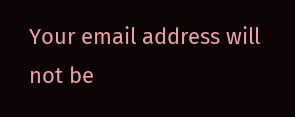Your email address will not be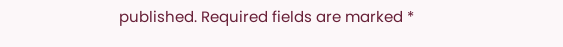published. Required fields are marked *